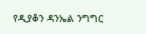የዲያቆን ዳንኤል ንግግር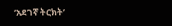‘አደገኛ ትርክት’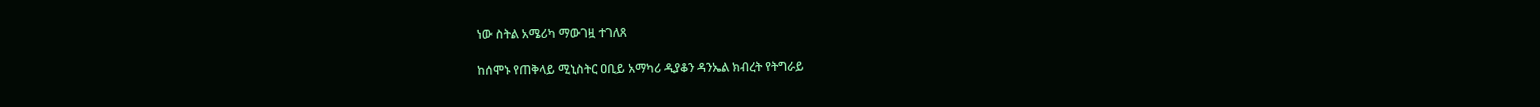ነው ስትል አሜሪካ ማውገዟ ተገለጸ

ከሰሞኑ የጠቅላይ ሚኒስትር ዐቢይ አማካሪ ዲያቆን ዳንኤል ክብረት የትግራይ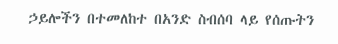ኃይሎችን በተመለከተ በአንድ ስብሰባ ላይ የሰጡትን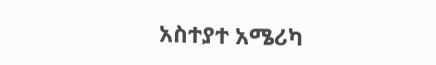አስተያተ አሜሪካ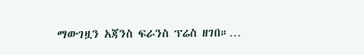ማውገዟን አጃንስ ፍራንስ ፕሬስ ዘገበ።…